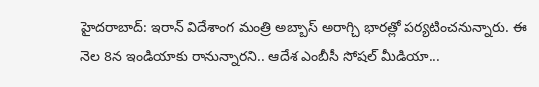హైదరాబాద్: ఇరాన్ విదేశాంగ మంత్రి అబ్బాస్ అరాగ్చి భారత్లో పర్యటించనున్నారు. ఈ నెల 8న ఇండియాకు రానున్నారని.. ఆదేశ ఎంబీసీ సోషల్ మీడియా...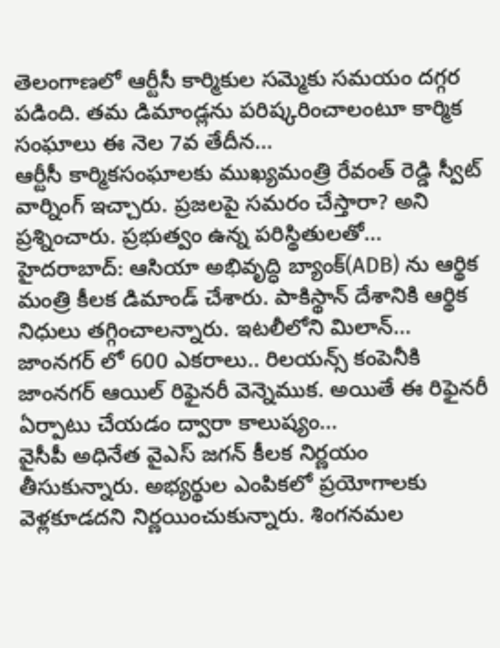తెలంగాణలో ఆర్టీసీ కార్మికుల సమ్మెకు సమయం దగ్గర పడింది. తమ డిమాండ్లను పరిష్కరించాలంటూ కార్మిక సంఘాలు ఈ నెల 7వ తేదీన...
ఆర్టీసీ కార్మికసంఘాలకు ముఖ్యమంత్రి రేవంత్ రెడ్డి స్వీట్ వార్నింగ్ ఇచ్చారు. ప్రజలపై సమరం చేస్తారా? అని ప్రశ్నించారు. ప్రభుత్వం ఉన్న పరిస్థితులతో...
హైదరాబాద్: ఆసియా అభివృద్ధి బ్యాంక్(ADB) ను ఆర్థిక మంత్రి కీలక డిమాండ్ చేశారు. పాకిస్థాన్ దేశానికి ఆర్థిక నిధులు తగ్గించాలన్నారు. ఇటలీలోని మిలాన్...
జాంనగర్ లో 600 ఎకరాలు.. రిలయన్స్ కంపెనీకి జాంనగర్ ఆయిల్ రిఫైనరీ వెన్నెముక. అయితే ఈ రిఫైనరీ ఏర్పాటు చేయడం ద్వారా కాలుష్యం...
వైసీపీ అధినేత వైఎస్ జగన్ కీలక నిర్ణయం తీసుకున్నారు. అభ్యర్థుల ఎంపికలో ప్రయోగాలకు వెళ్లకూడదని నిర్ణయించుకున్నారు. శింగనమల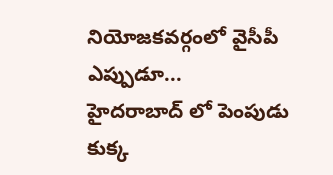నియోజకవర్గంలో వైసీపీ ఎప్పుడూ...
హైదరాబాద్ లో పెంపుడు కుక్క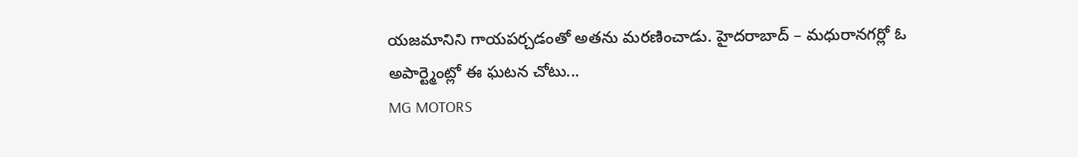యజమానిని గాయపర్చడంతో అతను మరణించాడు. హైదరాబాద్ – మధురానగర్లో ఓ అపార్ట్మెంట్లో ఈ ఘటన చోటు...
MG MOTORS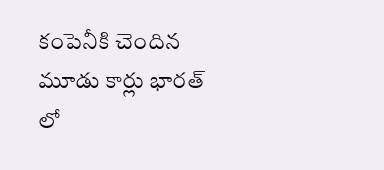కంపెనీకి చెందిన మూడు కార్లు భారత్ లో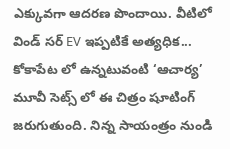ఎక్కువగా ఆదరణ పొందాయి. వీటిలో విండ్ సర్ EV ఇప్పటికే అత్యధిక...
కోకాపేట లో ఉన్నటువంటి ‘ఆచార్య’ మూవీ సెట్స్ లో ఈ చిత్రం షూటింగ్ జరుగుతుంది. నిన్న సాయంత్రం నుండి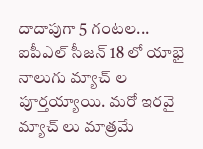దాదాపుగా 5 గంటల...
ఐపీఎల్ సీజన్ 18 లో యాభై నాలుగు మ్యాచ్ ల పూర్తయ్యాయి. మరో ఇరవై మ్యాచ్ లు మాత్రమే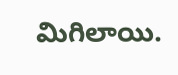మిగిలాయి.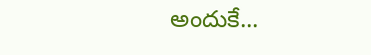అందుకే...